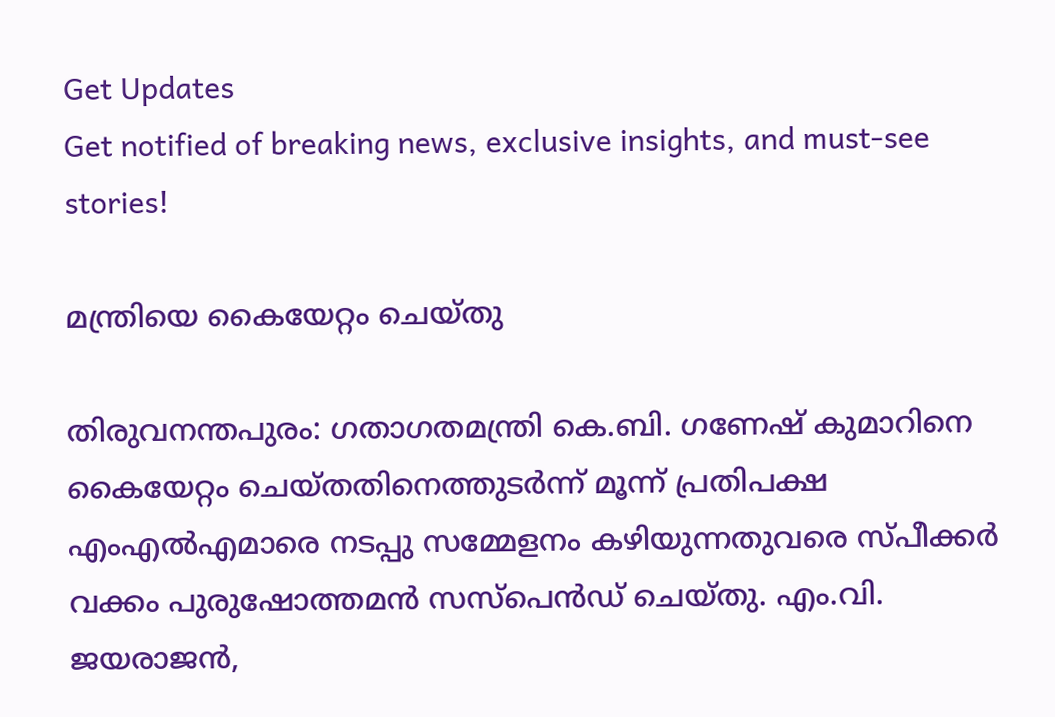Get Updates
Get notified of breaking news, exclusive insights, and must-see stories!

മന്ത്രിയെ കൈയേറ്റം ചെയ്തു

തിരുവനന്തപുരം: ഗതാഗതമന്ത്രി കെ.ബി. ഗണേഷ് കുമാറിനെ കൈയേറ്റം ചെയ്തതിനെത്തുടര്‍ന്ന് മൂന്ന് പ്രതിപക്ഷ എംഎല്‍എമാരെ നടപ്പു സമ്മേളനം കഴിയുന്നതുവരെ സ്പീക്കര്‍ വക്കം പുരുഷോത്തമന്‍ സസ്പെന്‍ഡ് ചെയ്തു. എം.വി. ജയരാജന്‍,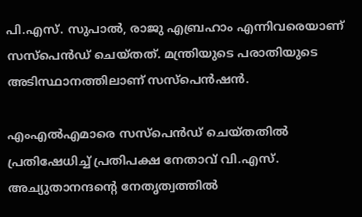പി.എസ്. സുപാല്‍, രാജു എബ്രഹാം എന്നിവരെയാണ് സസ്പെന്‍ഡ് ചെയ്തത്. മന്ത്രിയുടെ പരാതിയുടെ അടിസ്ഥാനത്തിലാണ് സസ്പെന്‍ഷന്‍.

എംഎല്‍എമാരെ സസ്പെന്‍ഡ് ചെയ്തതില്‍ പ്രതിഷേധിച്ച് പ്രതിപക്ഷ നേതാവ് വി.എസ്. അച്യുതാനന്ദന്റെ നേതൃത്വത്തില്‍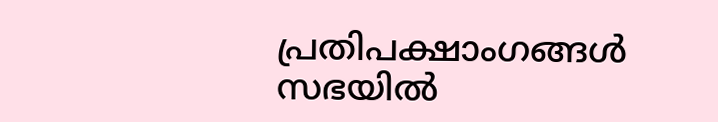പ്രതിപക്ഷാംഗങ്ങള്‍ സഭയില്‍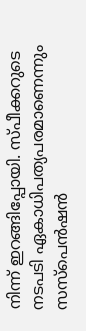നിന്ന് ഇറങ്ങിപ്പോയി. സ്പീക്കറുടെ നടപടി ഏകാധിപത്യപരമാണെന്നും സസ്പെന്‍ഷന്‍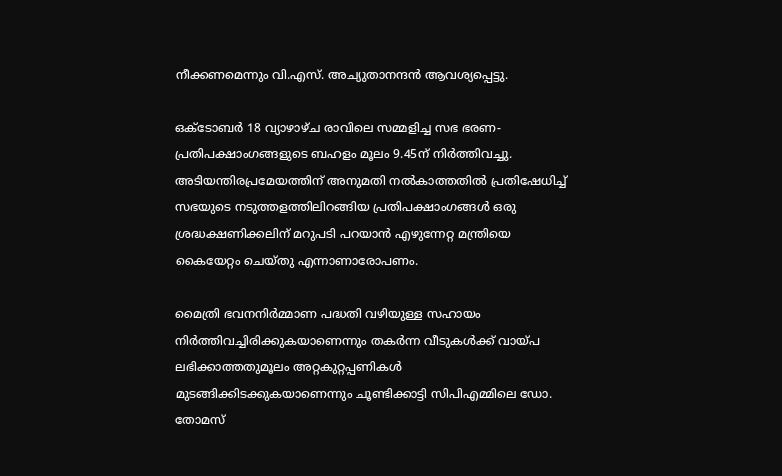നീക്കണമെന്നും വി.എസ്. അച്യുതാനന്ദന്‍ ആവശ്യപ്പെട്ടു.

ഒക്ടോബര്‍ 18 വ്യാഴാഴ്ച രാവിലെ സമ്മളിച്ച സഭ ഭരണ-പ്രതിപക്ഷാംഗങ്ങളുടെ ബഹളം മൂലം 9.45ന് നിര്‍ത്തിവച്ചു. അടിയന്തിരപ്രമേയത്തിന് അനുമതി നല്‍കാത്തതില്‍ പ്രതിഷേധിച്ച് സഭയുടെ നടുത്തളത്തിലിറങ്ങിയ പ്രതിപക്ഷാംഗങ്ങള്‍ ഒരു ശ്രദ്ധക്ഷണിക്കലിന് മറുപടി പറയാന്‍ എഴുന്നേറ്റ മന്ത്രിയെ കൈയേറ്റം ചെയ്തു എന്നാണാരോപണം.

മൈത്രി ഭവനനിര്‍മ്മാണ പദ്ധതി വഴിയുള്ള സഹായം നിര്‍ത്തിവച്ചിരിക്കുകയാണെന്നും തകര്‍ന്ന വീടുകള്‍ക്ക് വായ്പ ലഭിക്കാത്തതുമൂലം അറ്റകുറ്റപ്പണികള്‍ മുടങ്ങിക്കിടക്കുകയാണെന്നും ചൂണ്ടിക്കാട്ടി സിപിഎമ്മിലെ ഡോ. തോമസ്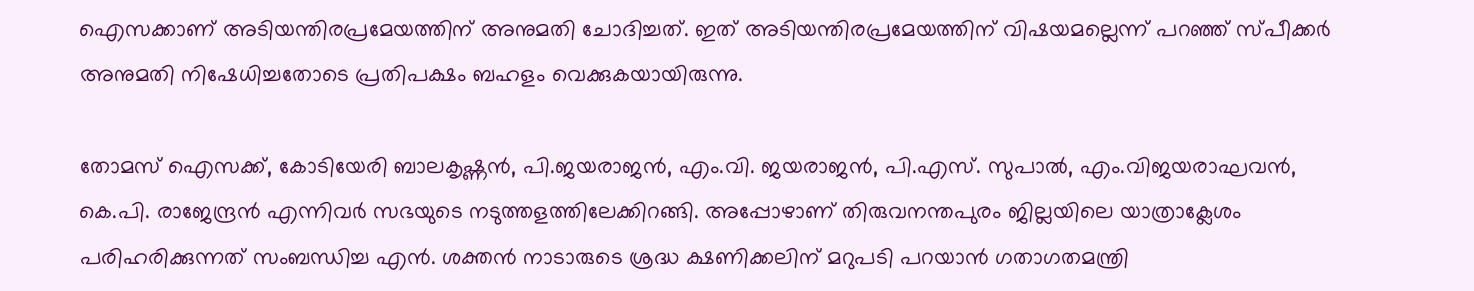ഐസക്കാണ് അടിയന്തിരപ്രമേയത്തിന് അനുമതി ചോദിച്ചത്. ഇത് അടിയന്തിരപ്രമേയത്തിന് വിഷയമല്ലെന്ന് പറഞ്ഞ് സ്പീക്കര്‍ അനുമതി നിഷേധിച്ചതോടെ പ്രതിപക്ഷം ബഹളം വെക്കുകയായിരുന്നു.

തോമസ് ഐസക്ക്, കോടിയേരി ബാലകൃഷ്ണന്‍, പി.ജയരാജന്‍, എം.വി. ജയരാജന്‍, പി.എസ്. സുപാല്‍, എം.വിജയരാഘവന്‍, കെ.പി. രാജേന്ദ്രന്‍ എന്നിവര്‍ സഭയുടെ നടുത്തളത്തിലേക്കിറങ്ങി. അപ്പോഴാണ് തിരുവനന്തപുരം ജില്ലയിലെ യാത്രാക്ലേശം പരിഹരിക്കുന്നത് സംബന്ധിച്ച എന്‍. ശക്തന്‍ നാടാരുടെ ശ്രദ്ധ ക്ഷണിക്കലിന് മറുപടി പറയാന്‍ ഗതാഗതമന്ത്രി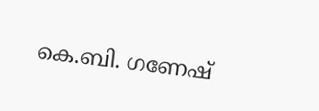കെ.ബി. ഗണേഷ്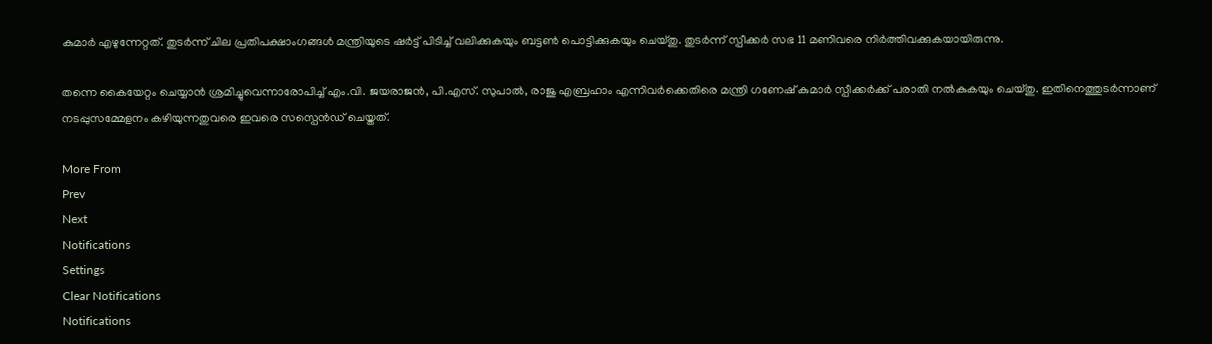കുമാര്‍ എഴുന്നേറ്റത്. തുടര്‍ന്ന് ചില പ്രതിപക്ഷാംഗങ്ങള്‍ മന്ത്രിയുടെ ഷര്‍ട്ട് പിടിച്ച് വലിക്കുകയും ബട്ടണ്‍ പൊട്ടിക്കുകയും ചെയ്തു. തുടര്‍ന്ന് സ്പീക്കര്‍ സഭ 11 മണിവരെ നിര്‍ത്തിവക്കുകയായിരുന്നു.

തന്നെ കൈയേറ്റം ചെയ്യാന്‍ ശ്രമിച്ചുവെന്നാരോപിച്ച് എം.വി. ജയരാജന്‍, പി.എസ്. സുപാല്‍, രാജു എബ്രഹാം എന്നിവര്‍ക്കെതിരെ മന്ത്രി ഗണേഷ് കുമാര്‍ സ്പീക്കര്‍ക്ക് പരാതി നല്‍കുകയും ചെയ്തു. ഇതിനെത്തുടര്‍ന്നാണ് നടപ്പുസമ്മേളനം കഴിയുന്നതുവരെ ഇവരെ സസ്പെന്‍ഡ് ചെയ്തത്.

More From
Prev
Next
Notifications
Settings
Clear Notifications
Notifications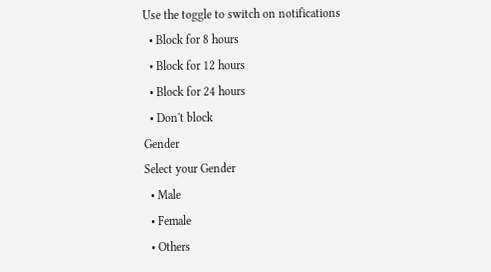Use the toggle to switch on notifications
  • Block for 8 hours
  • Block for 12 hours
  • Block for 24 hours
  • Don't block
Gender
Select your Gender
  • Male
  • Female
  • Others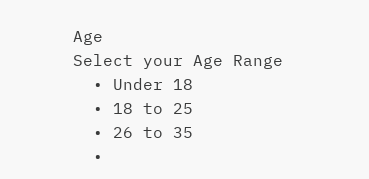Age
Select your Age Range
  • Under 18
  • 18 to 25
  • 26 to 35
  •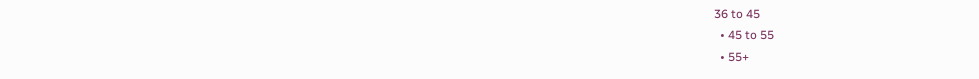36 to 45
  • 45 to 55
  • 55+